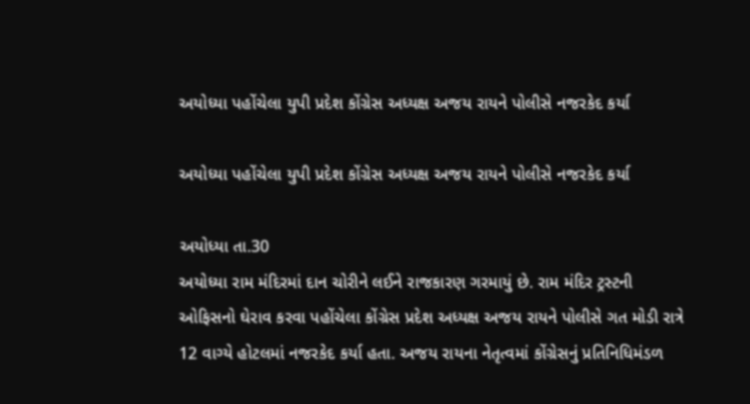અયોધ્યા પહોંચેલા યુપી પ્રદેશ કોંગ્રેસ અધ્યક્ષ અજય રાયને પોલીસે નજરકેદ કર્યા

અયોધ્યા પહોંચેલા યુપી પ્રદેશ કોંગ્રેસ અધ્યક્ષ અજય રાયને પોલીસે નજરકેદ કર્યા

અયોધ્યા તા.30
અયોધ્યા રામ મંદિરમાં દાન ચોરીને લઈને રાજકારણ ગરમાયું છે. રામ મંદિર ટ્રસ્ટની ઓફિસનો ઘેરાવ કરવા પહોંચેલા કોંગ્રેસ પ્રદેશ અધ્યક્ષ અજય રાયને પોલીસે ગત મોડી રાત્રે 12 વાગ્યે હોટલમાં નજરકેદ કર્યા હતા. અજય રાયના નેતૃત્વમાં કોંગ્રેસનું પ્રતિનિધિમંડળ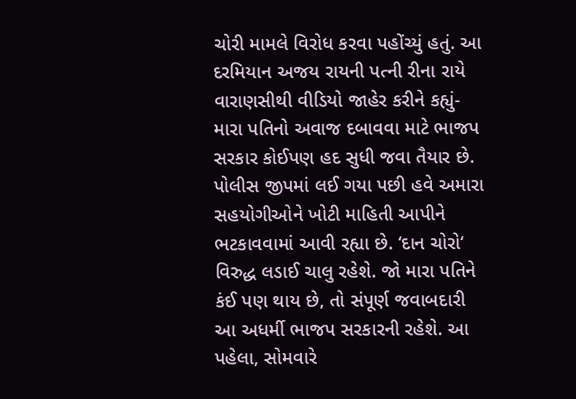ચોરી મામલે વિરોધ કરવા પહોંચ્યું હતું. આ દરમિયાન અજય રાયની પત્ની રીના રાયે વારાણસીથી વીડિયો જાહેર કરીને કહ્યું- મારા પતિનો અવાજ દબાવવા માટે ભાજપ સરકાર કોઈપણ હદ સુધી જવા તૈયાર છે. પોલીસ જીપમાં લઈ ગયા પછી હવે અમારા સહયોગીઓને ખોટી માહિતી આપીને ભટકાવવામાં આવી રહ્યા છે. ‘દાન ચોરો‘ વિરુદ્ધ લડાઈ ચાલુ રહેશે. જો મારા પતિને કંઈ પણ થાય છે, તો સંપૂર્ણ જવાબદારી આ અધર્મી ભાજપ સરકારની રહેશે. આ પહેલા, સોમવારે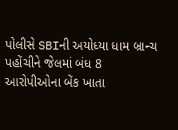પોલીસે SBIની અયોધ્યા ધામ બ્રાન્ચ પહોંચીને જેલમાં બંધ 8 આરોપીઓના બેંક ખાતા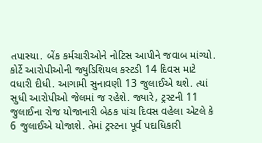તપાસ્યા. બેંક કર્મચારીઓને નોટિસ આપીને જવાબ માંગ્યો. કોર્ટે આરોપીઓની જ્યુડિશિયલ કસ્ટડી 14 દિવસ માટે વધારી દીધી. આગામી સુનાવણી 13 જુલાઈએ થશે. ત્યાં સુધી આરોપીઓ જેલમાં જ રહેશે. જ્યારે, ટ્રસ્ટની 11 જુલાઈના રોજ યોજાનારી બેઠક ૫ાંચ દિવસ વહેલા એટલે કે 6 જુલાઈએ યોજાશે. તેમાં ટ્રસ્ટના પૂર્વ પદાધિકારી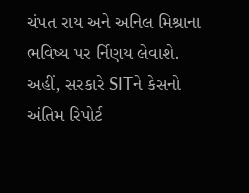ચંપત રાય અને અનિલ મિશ્રાના ભવિષ્ય પર ર્નિણય લેવાશે. અહીં, સરકારે SITને કેસનો અંતિમ રિપોર્ટ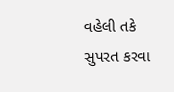વહેલી તકે સુપરત કરવા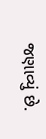જણાવ્યું છે.